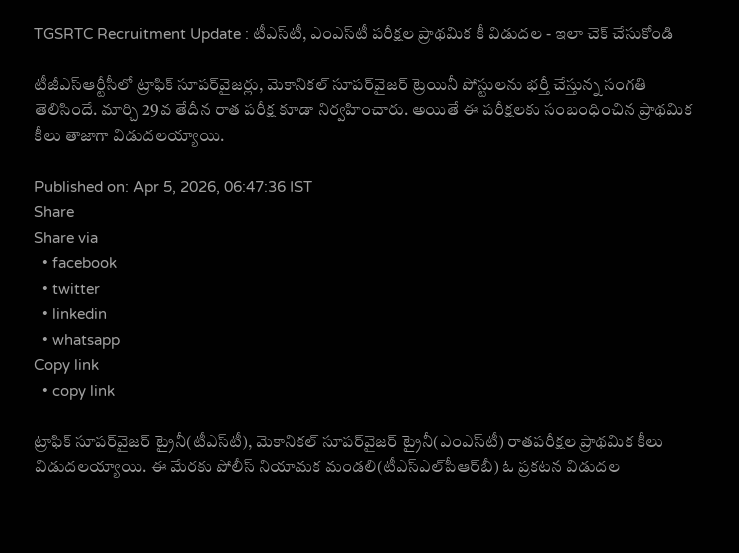TGSRTC Recruitment Update : టీఎస్‌టీ, ఎంఎస్‌టీ పరీక్షల ప్రాథమిక కీ విడుదల - ఇలా చెక్ చేసుకోండి

టీజీఎస్‌ఆర్టీసీలో ట్రాఫిక్‌ సూపర్‌వైజర్లు, మెకానికల్‌ సూపర్‌వైజర్‌ ట్రెయినీ పోస్టులను భర్తీ చేస్తున్న సంగతి తెలిసిందే. మార్చి 29వ తేదీన రాత పరీక్ష కూడా నిర్వహించారు. అయితే ఈ పరీక్షలకు సంబంధించిన ప్రాథమిక కీలు తాజాగా విడుదలయ్యాయి.

Published on: Apr 5, 2026, 06:47:36 IST
Share
Share via
  • facebook
  • twitter
  • linkedin
  • whatsapp
Copy link
  • copy link

ట్రాఫిక్‌ సూపర్‌వైజర్‌ ట్రైనీ(టీఎస్‌టీ), మెకానికల్‌ సూపర్‌వైజర్‌ ట్రైనీ(ఎంఎస్‌టీ) రాతపరీక్షల ప్రాథమిక కీలు విడుదలయ్యాయి. ఈ మేరకు పోలీస్‌ నియామక మండలి(టీఎస్‌ఎల్‌పీఆర్‌బీ) ఓ ప్రకటన విడుదల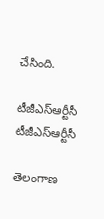చేసింది.

టీజీఎస్ఆర్టీసీ
టీజీఎస్ఆర్టీసీ

తెలంగాణ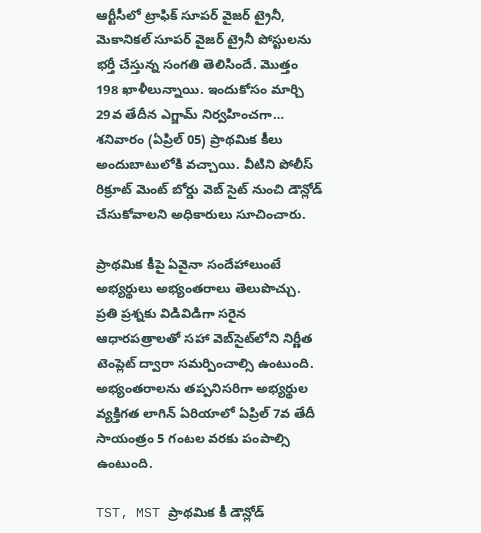ఆర్టీసీలో ట్రాఫిక్ సూపర్ వైజర్ ట్రైనీ, మెకానికల్ సూపర్ వైజర్ ట్రైనీ పోస్టులను భర్తీ చేస్తున్న సంగతి తెలిసిందే. మొత్తం 198 ఖాళీలున్నాయి. ఇందుకోసం మార్చి 29వ తేదీన ఎగ్జామ్ నిర్వహించగా… శనివారం (ఏప్రిల్ 05) ప్రాథమిక కీలు అందుబాటులోకి వచ్చాయి. వీటిని పోలీస్ రిక్రూట్ మెంట్ బోర్డు వెబ్ సైట్ నుంచి డౌన్లోడ్ చేసుకోవాలని అధికారులు సూచించారు.

ప్రాథమిక కీపై ఏవైనా సందేహాలుంటే అభ్యర్థులు అభ్యంతరాలు తెలుపొచ్చు. ప్రతి ప్రశ్నకు విడివిడిగా సరైన ఆధారపత్రాలతో సహా వెబ్‌సైట్‌లోని నిర్ణీత టెంప్లెట్‌ ద్వారా సమర్పించాల్సి ఉంటుంది. అభ్యంతరాలను తప్పనిసరిగా అభ్యర్థుల వ్యక్తిగత లాగిన్‌ ఏరియాలో ఏప్రిల్ 7వ తేదీ సాయంత్రం 5 గంటల వరకు పంపాల్సి ఉంటుంది.

TST, MST ప్రాథమిక కీ డౌన్లోడ్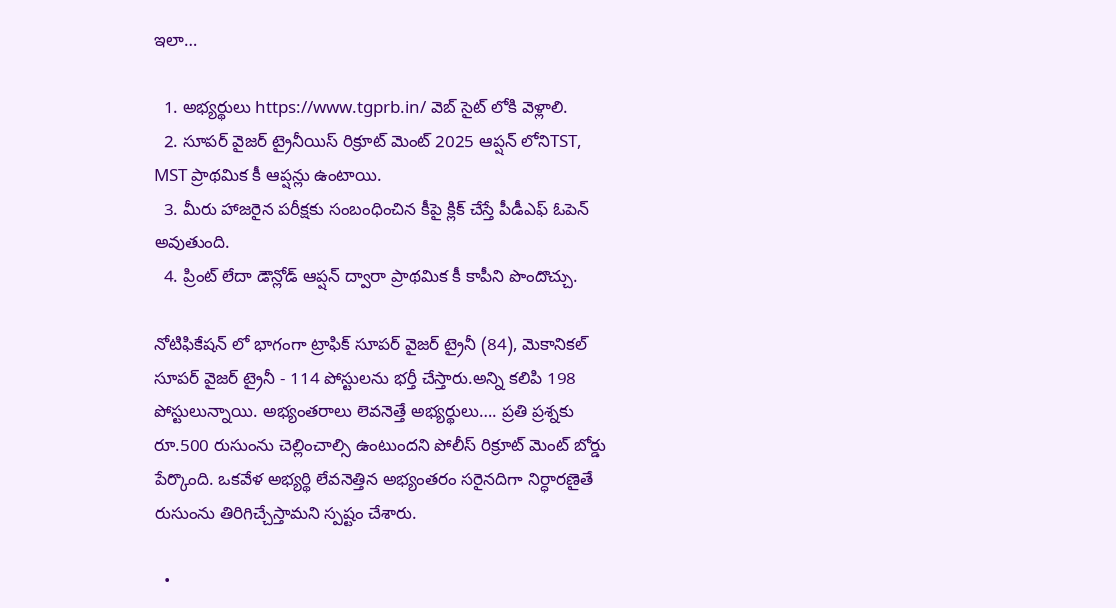ఇలా…

  1. అభ్యర్థులు https://www.tgprb.in/ వెబ్ సైట్ లోకి వెళ్లాలి.
  2. సూపర్ వైజర్ ట్రైనీయిస్ రిక్రూట్ మెంట్ 2025 ఆప్షన్ లోనిTST, MST ప్రాథమిక కీ ఆప్షన్లు ఉంటాయి.
  3. మీరు హాజరైన పరీక్షకు సంబంధించిన కీపై క్లిక్ చేస్తే పీడీఎఫ్ ఓపెన్ అవుతుంది.
  4. ప్రింట్ లేదా డౌన్లోడ్ ఆప్షన్ ద్వారా ప్రాథమిక కీ కాపీని పొందొచ్చు.

నోటిఫికేషన్ లో భాగంగా ట్రాఫిక్ సూపర్ వైజర్ ట్రైనీ (84), మెకానికల్ సూపర్ వైజర్ ట్రైనీ - 114 పోస్టులను భర్తీ చేస్తారు.అన్ని కలిపి 198 పోస్టులున్నాయి. అభ్యంతరాలు లెవనెత్తే అభ్యర్థులు…. ప్రతి ప్రశ్నకు రూ.500 రుసుంను చెల్లించాల్సి ఉంటుందని పోలీస్ రిక్రూట్ మెంట్ బోర్డు పేర్కొంది. ఒకవేళ అభ్యర్థి లేవనెత్తిన అభ్యంతరం సరైనదిగా నిర్ధారణైతే రుసుంను తిరిగిచ్చేస్తామని స్పష్టం చేశారు.

  •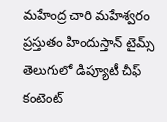మహేంద్ర చారి మహేశ్వరం ప్రస్తుతం హిందుస్తాన్ టైమ్స్ తెలుగులో డిప్యూటీ చీఫ్ కంటెంట్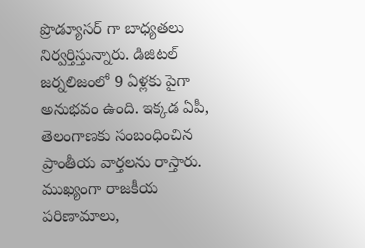ప్రొడ్యూసర్ గా బాధ్యతలు నిర్వర్తిస్తున్నారు. డిజిటల్ జర్నలిజంలో 9 ఏళ్లకు పైగా అనుభవం ఉంది. ఇక్కడ ఏపీ, తెలంగాణకు సంబంధించిన ప్రాంతీయ వార్తలను రాస్తారు. ముఖ్యంగా రాజకీయ పరిణామాలు,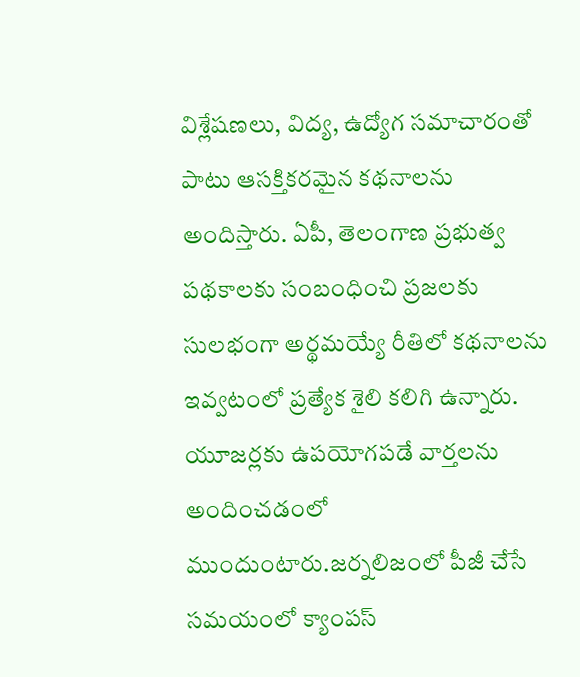విశ్లేషణలు, విద్య, ఉద్యోగ సమాచారంతో పాటు ఆసక్తికరమైన కథనాలను అందిస్తారు. ఏపీ, తెలంగాణ ప్రభుత్వ పథకాలకు సంబంధించి ప్రజలకు సులభంగా అర్థమయ్యే రీతిలో కథనాలను ఇవ్వటంలో ప్రత్యేక శైలి కలిగి ఉన్నారు. యూజర్లకు ఉపయోగపడే వార్తలను అందించడంలో ముందుంటారు.జర్నలిజంలో పీజీ చేసే సమయంలో క్యాంపస్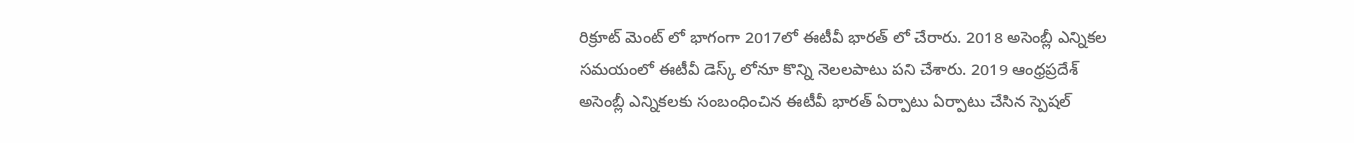రిక్రూట్ మెంట్ లో భాగంగా 2017లో ఈటీవీ భారత్ లో చేరారు. 2018 అసెంబ్లీ ఎన్నికల సమయంలో ఈటీవీ డెస్క్ లోనూ కొన్ని నెలలపాటు పని చేశారు. 2019 ఆంధ్రప్రదేశ్ అసెంబ్లీ ఎన్నికలకు సంబంధించిన ఈటీవీ భారత్ ఏర్పాటు ఏర్పాటు చేసిన స్పెషల్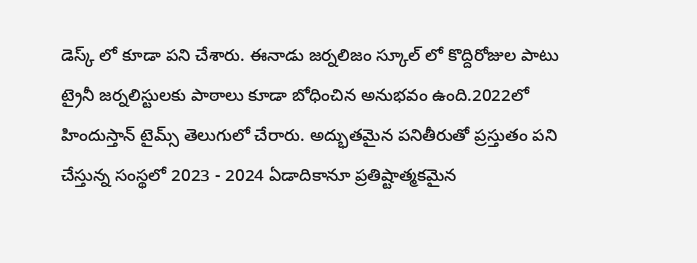డెస్క్ లో కూడా పని చేశారు. ఈనాడు జర్నలిజం స్కూల్ లో కొద్దిరోజుల పాటు ట్రైనీ జర్నలిస్టులకు పాఠాలు కూడా బోధించిన అనుభవం ఉంది.2022లో హిందుస్తాన్ టైమ్స్ తెలుగులో చేరారు. అద్భుతమైన పనితీరుతో ప్రస్తుతం పని చేస్తున్న సంస్థలో 2023 - 2024 ఏడాదికానూ ప్రతిష్టాత్మకమైన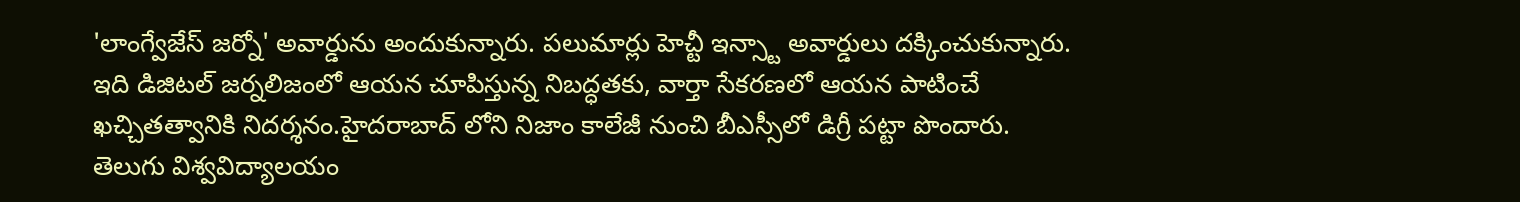'లాంగ్వేజేస్ జర్నో' అవార్డును అందుకున్నారు. పలుమార్లు హెచ్టీ ఇన్స్టా అవార్డులు దక్కించుకున్నారు. ఇది డిజిటల్ జర్నలిజంలో ఆయన చూపిస్తున్న నిబద్ధతకు, వార్తా సేకరణలో ఆయన పాటించే ఖచ్చితత్వానికి నిదర్శనం.హైదరాబాద్ లోని నిజాం కాలేజీ నుంచి బీఎస్సీలో డిగ్రీ పట్టా పొందారు. తెలుగు విశ్వవిద్యాలయం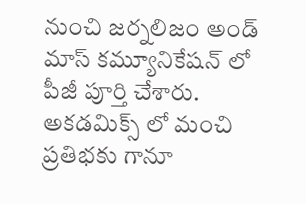నుంచి జర్నలిజం అండ్ మాస్ కమ్యూనికేషన్ లో పీజీ పూర్తి చేశారు. అకడమిక్స్ లో మంచి ప్రతిభకు గానూ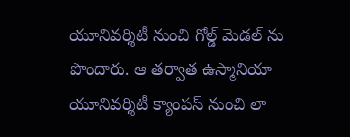యూనివర్శిటీ నుంచి గోల్డ్ మెడల్ ను పొందారు. ఆ తర్వాత ఉస్మానియా యూనివర్శిటీ క్యాంపస్ నుంచి లా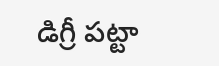డిగ్రీ పట్టా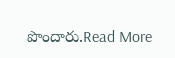పొందారు.Read More